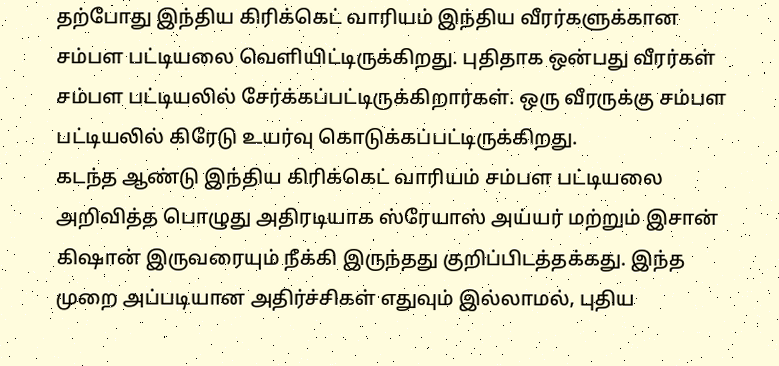தற்போது இந்திய கிரிக்கெட் வாரியம் இந்திய வீரர்களுக்கான சம்பள பட்டியலை வெளியிட்டிருக்கிறது. புதிதாக ஒன்பது வீரர்கள் சம்பள பட்டியலில் சேர்க்கப்பட்டிருக்கிறார்கள். ஒரு வீரருக்கு சம்பள பட்டியலில் கிரேடு உயர்வு கொடுக்கப்பட்டிருக்கிறது.
கடந்த ஆண்டு இந்திய கிரிக்கெட் வாரியம் சம்பள பட்டியலை அறிவித்த பொழுது அதிரடியாக ஸ்ரேயாஸ் அய்யர் மற்றும் இசான் கிஷான் இருவரையும் நீக்கி இருந்தது குறிப்பிடத்தக்கது. இந்த முறை அப்படியான அதிர்ச்சிகள் எதுவும் இல்லாமல், புதிய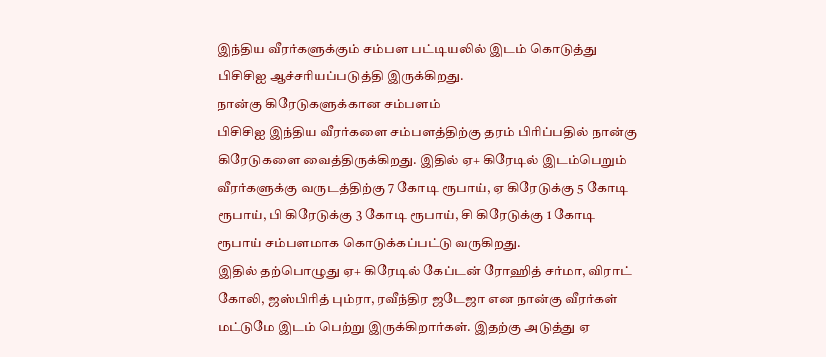இந்திய வீரர்களுக்கும் சம்பள பட்டியலில் இடம் கொடுத்து பிசிசிஐ ஆச்சரியப்படுத்தி இருக்கிறது.
நான்கு கிரேடுகளுக்கான சம்பளம்
பிசிசிஐ இந்திய வீரர்களை சம்பளத்திற்கு தரம் பிரிப்பதில் நான்கு கிரேடுகளை வைத்திருக்கிறது. இதில் ஏ+ கிரேடில் இடம்பெறும் வீரர்களுக்கு வருடத்திற்கு 7 கோடி ரூபாய், ஏ கிரேடுக்கு 5 கோடி ரூபாய், பி கிரேடுக்கு 3 கோடி ரூபாய், சி கிரேடுக்கு 1 கோடி ரூபாய் சம்பளமாக கொடுக்கப்பட்டு வருகிறது.
இதில் தற்பொழுது ஏ+ கிரேடில் கேப்டன் ரோஹித் சர்மா, விராட் கோலி, ஜஸ்பிரித் பும்ரா, ரவீந்திர ஜடேஜா என நான்கு வீரர்கள் மட்டுமே இடம் பெற்று இருக்கிறார்கள். இதற்கு அடுத்து ஏ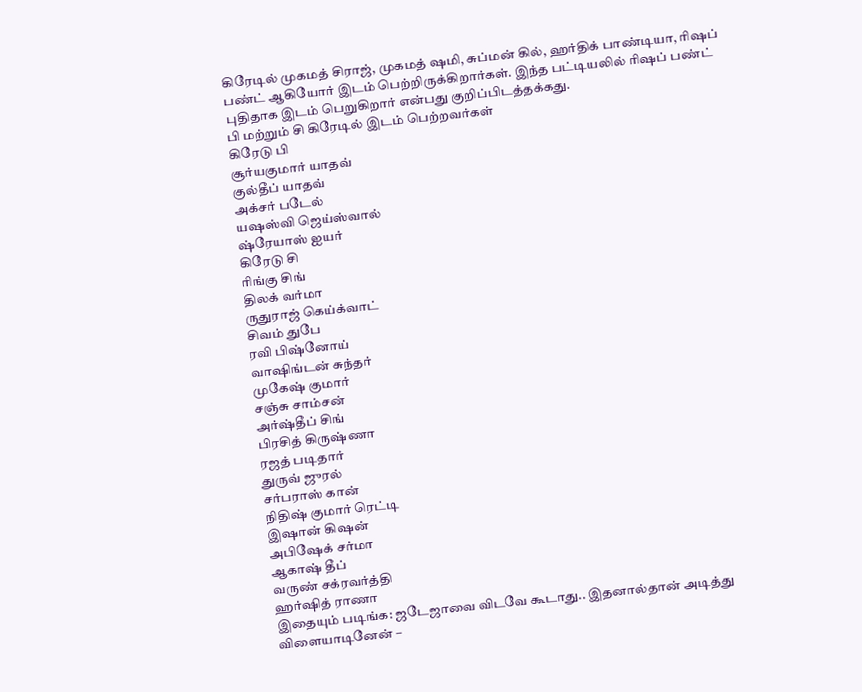கிரேடில் முகமத் சிராஜ், முகமத் ஷமி, சுப்மன் கில், ஹர்திக் பாண்டியா, ரிஷப் பண்ட் ஆகியோர் இடம் பெற்றிருக்கிறார்கள். இந்த பட்டியலில் ரிஷப் பண்ட் புதிதாக இடம் பெறுகிறார் என்பது குறிப்பிடத்தக்கது.
பி மற்றும் சி கிரேடில் இடம் பெற்றவர்கள்
கிரேடு பி
சூர்யகுமார் யாதவ்
குல்தீப் யாதவ்
அக்சர் படேல்
யஷஸ்வி ஜெய்ஸ்வால்
ஷ்ரேயாஸ் ஐயர்
கிரேடு சி
ரிங்கு சிங்
திலக் வர்மா
ருதுராஜ் கெய்க்வாட்
சிவம் துபே
ரவி பிஷ்னோய்
வாஷிங்டன் சுந்தர்
முகேஷ் குமார்
சஞ்சு சாம்சன்
அர்ஷ்தீப் சிங்
பிரசித் கிருஷ்ணா
ரஜத் படிதார்
துருவ் ஜுரல்
சர்பராஸ் கான்
நிதிஷ் குமார் ரெட்டி
இஷான் கிஷன்
அபிஷேக் சர்மா
ஆகாஷ் தீப்
வருண் சக்ரவர்த்தி
ஹர்ஷித் ராணா
இதையும் படிங்க: ஜடேஜாவை விடவே கூடாது.. இதனால்தான் அடித்து விளையாடினேன் –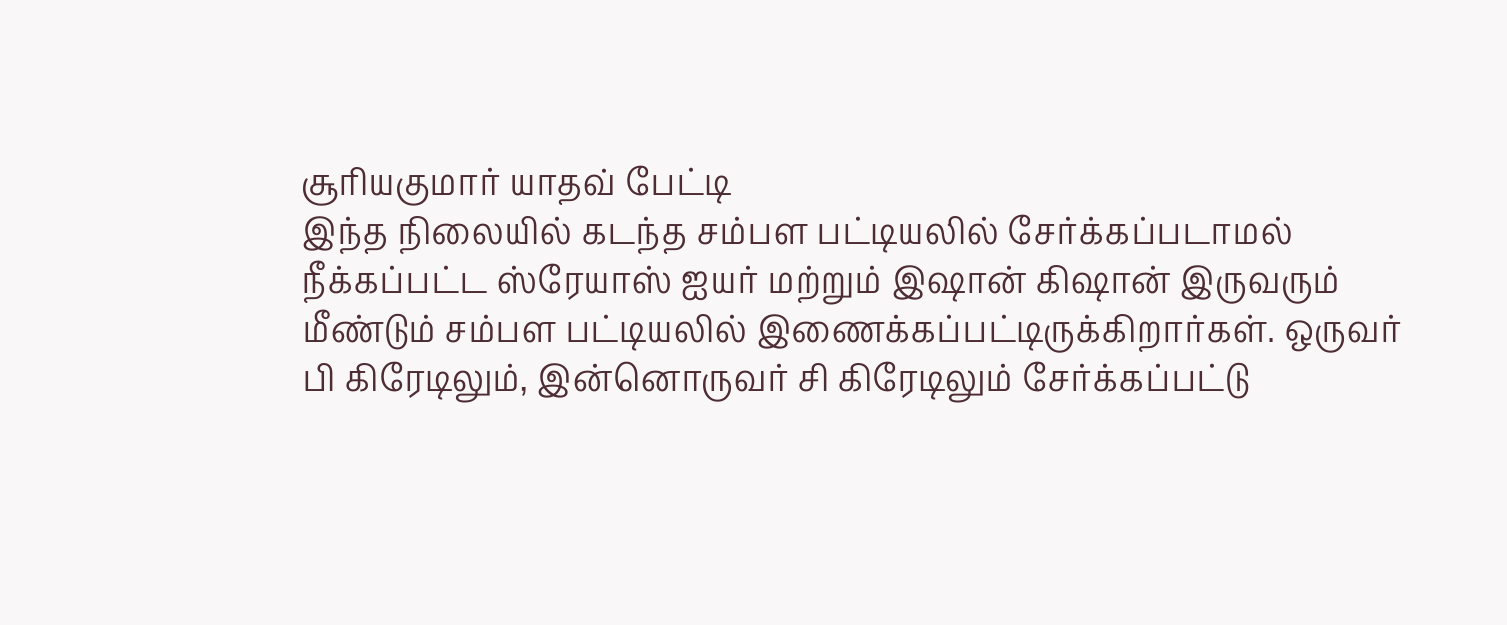சூரியகுமார் யாதவ் பேட்டி
இந்த நிலையில் கடந்த சம்பள பட்டியலில் சேர்க்கப்படாமல் நீக்கப்பட்ட ஸ்ரேயாஸ் ஐயர் மற்றும் இஷான் கிஷான் இருவரும் மீண்டும் சம்பள பட்டியலில் இணைக்கப்பட்டிருக்கிறார்கள். ஒருவர் பி கிரேடிலும், இன்னொருவர் சி கிரேடிலும் சேர்க்கப்பட்டு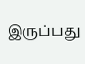இருப்பது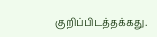குறிப்பிடத்தக்கது.